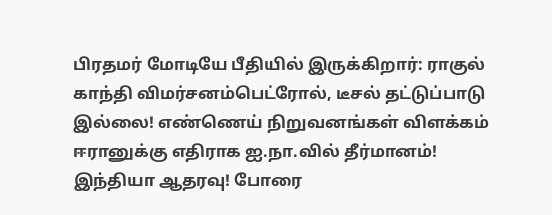பிரதமர் மோடியே பீதியில் இருக்கிறார்: ராகுல் காந்தி விமர்சனம்பெட்ரோல், டீசல் தட்டுப்பாடு இல்லை! எண்ணெய் நிறுவனங்கள் விளக்கம் ஈரானுக்கு எதிராக ஐ.நா.வில் தீர்மானம்! இந்தியா ஆதரவு! போரை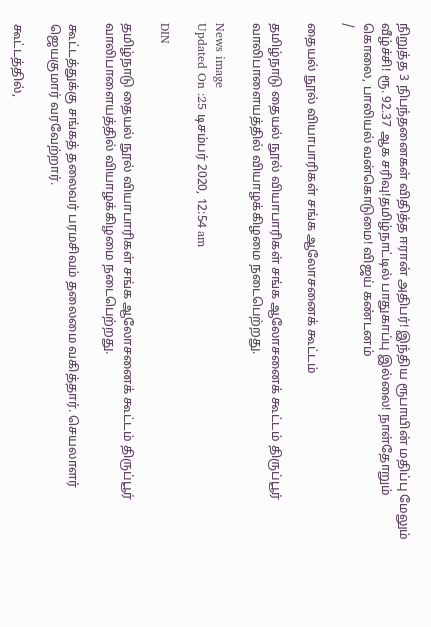நிறுத்த 3 நிபந்தனைகள் விதித்த ஈரான் அதிபர்! இந்திய ரூபாயின் மதிப்பு மேலும் வீழ்ச்சி! ரூ. 92.37 ஆக சரிவு!தமிழ்நாட்டில் பாதுகாப்பு இல்லை! நாள்தோறும் கொலை, பாலியல் வன்கொடுமை! விஜய் கண்டனம்
/

தையல் நூல் வியாபாரிகள் சங்க ஆலோசனைக் கூட்டம்

தமிழ்நாடு தையல் நூல் வியாபாரிகள் சங்க ஆலோசனைக் கூட்டம் திருப்பூர் வாலிபாளையத்தில் வியாழக்கிழமை நடைபெற்றது.

News image
Updated On :25 டிசம்பர் 2020, 12:54 am

DIN

தமிழ்நாடு தையல் நூல் வியாபாரிகள் சங்க ஆலோசனைக் கூட்டம் திருப்பூர் வாலிபாளையத்தில் வியாழக்கிழமை நடைபெற்றது.

கூட்டத்துக்கு சங்கத் தலைவர் பரமசிவம் தலைமை வகித்தார். செயலாளர் ஜெயகுமார் வரவேற்றார்.

கூட்டத்தில்,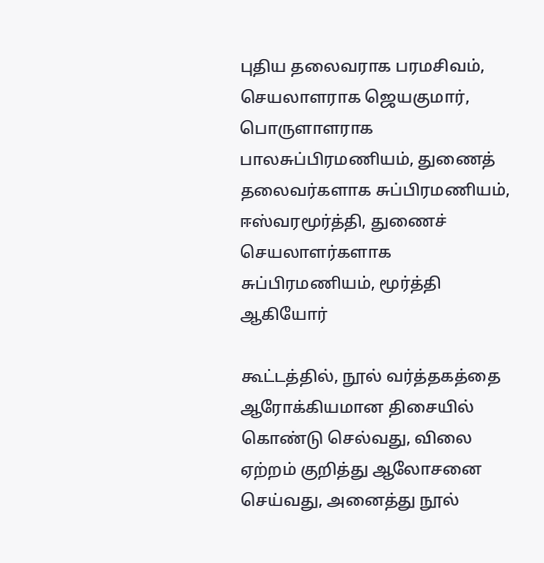புதிய தலைவராக பரமசிவம், செயலாளராக ஜெயகுமார், பொருளாளராக பாலசுப்பிரமணியம், துணைத் தலைவர்களாக சுப்பிரமணியம், ஈஸ்வரமூர்த்தி, துணைச் செயலாளர்களாக சுப்பிரமணியம், மூர்த்தி ஆகியோர்

கூட்டத்தில், நூல் வர்த்தகத்தை ஆரோக்கியமான திசையில் கொண்டு செல்வது, விலை ஏற்றம் குறித்து ஆலோசனை செய்வது, அனைத்து நூல்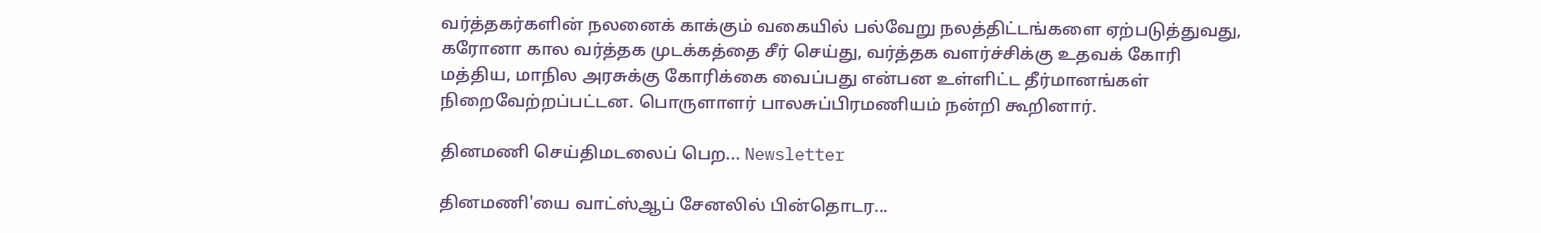வர்த்தகர்களின் நலனைக் காக்கும் வகையில் பல்வேறு நலத்திட்டங்களை ஏற்படுத்துவது, கரோனா கால வர்த்தக முடக்கத்தை சீர் செய்து, வர்த்தக வளர்ச்சிக்கு உதவக் கோரி மத்திய, மாநில அரசுக்கு கோரிக்கை வைப்பது என்பன உள்ளிட்ட தீர்மானங்கள் நிறைவேற்றப்பட்டன. பொருளாளர் பாலசுப்பிரமணியம் நன்றி கூறினார்.

தினமணி செய்திமடலைப் பெற... Newsletter

தினமணி'யை வாட்ஸ்ஆப் சேனலில் பின்தொடர...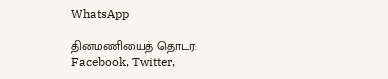WhatsApp

தினமணியைத் தொடர: Facebook, Twitter,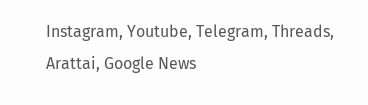Instagram, Youtube, Telegram, Threads, Arattai, Google News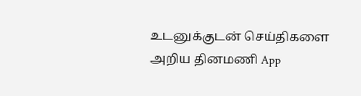உடனுக்குடன் செய்திகளை அறிய தினமணி App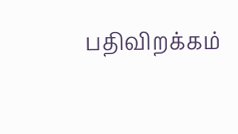பதிவிறக்கம்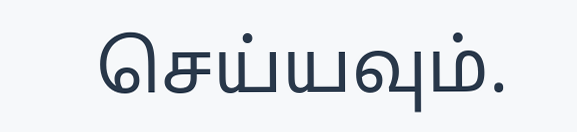செய்யவும்.